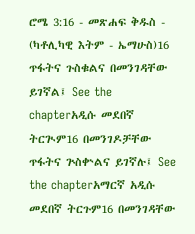ሮሜ 3:16 - መጽሐፍ ቅዱስ - (ካቶሊካዊ እትም - ኤማሁስ)16 ጥፋትና ጉስቁልና በመንገዳቸው ይገኛል፤ See the chapterአዲሱ መደበኛ ትርጒም16 በመንገዶቻቸው ጥፋትና ጕስቍልና ይገኛሉ፤ See the chapterአማርኛ አዲሱ መደበኛ ትርጉም16 በመንገዳቸው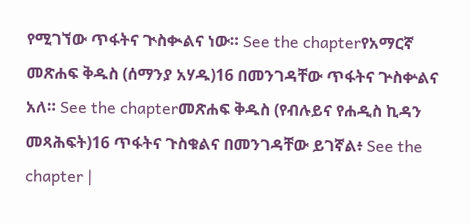የሚገኘው ጥፋትና ጒስቊልና ነው። See the chapterየአማርኛ መጽሐፍ ቅዱስ (ሰማንያ አሃዱ)16 በመንገዳቸው ጥፋትና ጕስቍልና አለ። See the chapterመጽሐፍ ቅዱስ (የብሉይና የሐዲስ ኪዳን መጻሕፍት)16 ጥፋትና ጉስቁልና በመንገዳቸው ይገኛል፥ See the chapter |